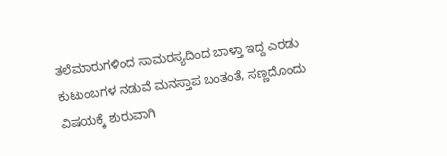ತಲೆಮಾರುಗಳಿಂದ ಸಾಮರಸ್ಯದಿಂದ ಬಾಳ್ತಾ ಇದ್ದ ಎರಡು ಕುಟುಂಬಗಳ ನಡುವೆ ಮನಸ್ತಾಪ ಬಂತಂತೆ, ಸಣ್ಣದೊಂದು ವಿಷಯಕ್ಕೆ ಶುರುವಾಗಿ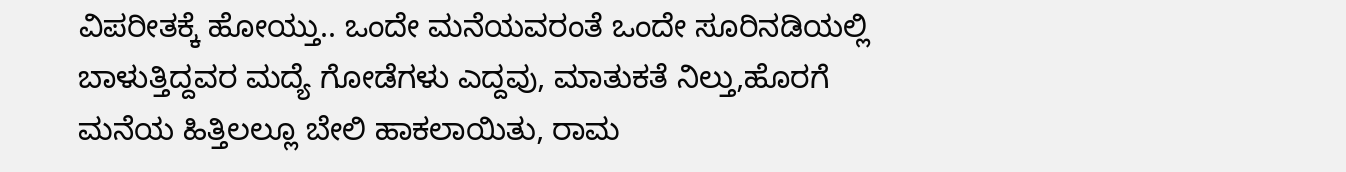ವಿಪರೀತಕ್ಕೆ ಹೋಯ್ತು.. ಒಂದೇ ಮನೆಯವರಂತೆ ಒಂದೇ ಸೂರಿನಡಿಯಲ್ಲಿ ಬಾಳುತ್ತಿದ್ದವರ ಮದ್ಯೆ ಗೋಡೆಗಳು ಎದ್ದವು, ಮಾತುಕತೆ ನಿಲ್ತು,ಹೊರಗೆ ಮನೆಯ ಹಿತ್ತಿಲಲ್ಲೂ ಬೇಲಿ ಹಾಕಲಾಯಿತು, ರಾಮ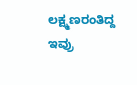ಲಕ್ಷ್ಮಣರಂತಿದ್ದ ಇವ್ರು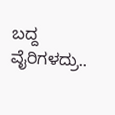ಬದ್ದ ವೈರಿಗಳದ್ರು..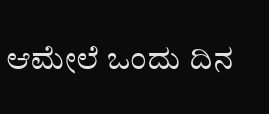ಆಮೇಲೆ ಒಂದು ದಿನ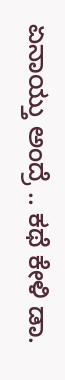ಏನಾಯ್ತು ಅಂದ್ರೆ .. ಕಥೆ ಕೇಳಿ ಡಾ.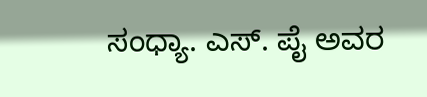ಸಂಧ್ಯಾ. ಎಸ್. ಪೈ ಅವರ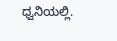ಧ್ವನಿಯಲ್ಲಿ.